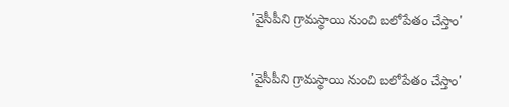'వైసీపీని గ్రామస్థాయి నుంచి బలోపేతం చేస్తాం'

'వైసీపీని గ్రామస్థాయి నుంచి బలోపేతం చేస్తాం'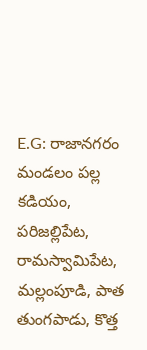E.G: రాజానగరం మండలం పల్ల కడియం, పరిజల్లిపేట, రామస్వామిపేట, మల్లంపూడి, పాత తుంగపాడు, కొత్త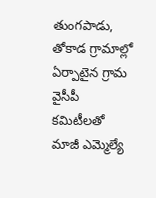తుంగపాడు, తోకాడ గ్రామాల్లో ఏర్పాటైన గ్రామ వైసీపీ కమిటీలతో మాజీ ఎమ్మెల్యే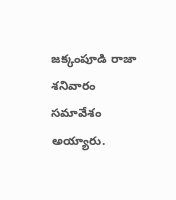జక్కంపూడి రాజా శనివారం సమావేశం అయ్యారు.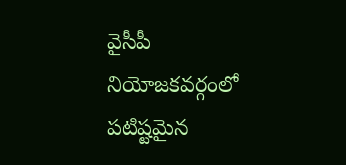వైసీపీ నియోజకవర్గంలో పటిష్టమైన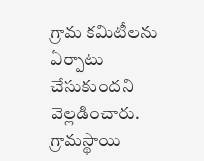గ్రామ కమిటీలను ఏర్పాటు చేసుకుందని వెల్లడించారు. గ్రామస్థాయి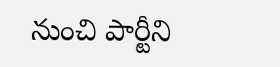నుంచి పార్టీని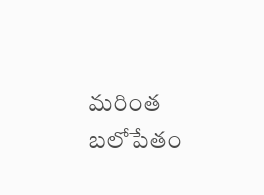మరింత బలోపేతం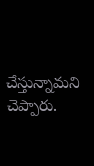చేస్తున్నామని చెప్పారు.